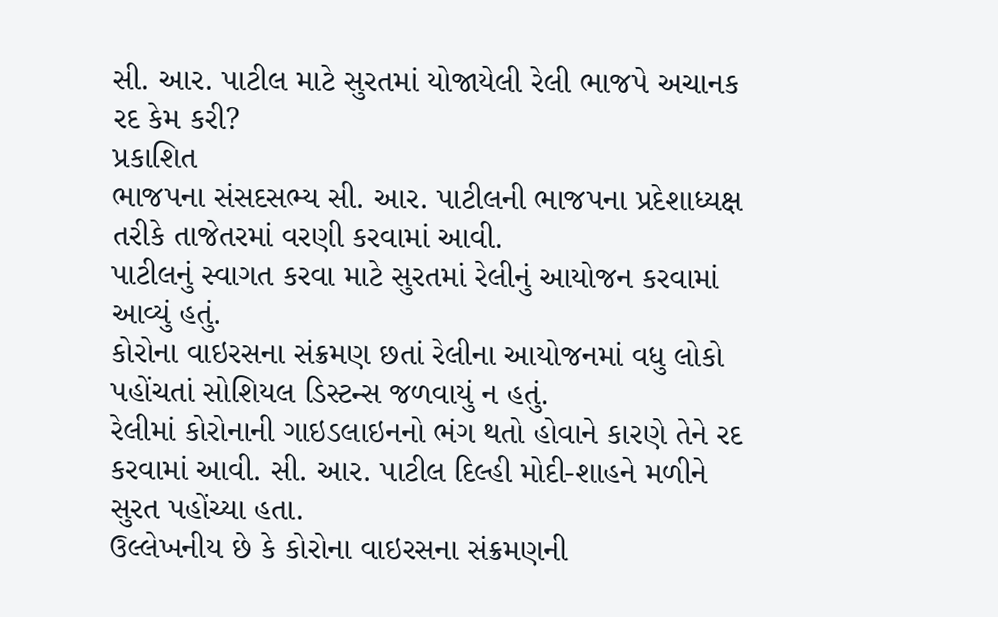સી. આર. પાટીલ માટે સુરતમાં યોજાયેલી રેલી ભાજપે અચાનક રદ કેમ કરી?
પ્રકાશિત
ભાજપના સંસદસભ્ય સી. આર. પાટીલની ભાજપના પ્રદેશાધ્યક્ષ તરીકે તાજેતરમાં વરણી કરવામાં આવી.
પાટીલનું સ્વાગત કરવા માટે સુરતમાં રેલીનું આયોજન કરવામાં આવ્યું હતું.
કોરોના વાઇરસના સંક્રમણ છતાં રેલીના આયોજનમાં વધુ લોકો પહોંચતાં સોશિયલ ડિસ્ટન્સ જળવાયું ન હતું.
રેલીમાં કોરોનાની ગાઇડલાઇનનો ભંગ થતો હોવાને કારણે તેને રદ કરવામાં આવી. સી. આર. પાટીલ દિલ્હી મોદી-શાહને મળીને સુરત પહોંચ્યા હતા.
ઉલ્લેખનીય છે કે કોરોના વાઇરસના સંક્રમણની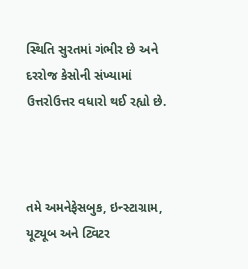સ્થિતિ સુરતમાં ગંભીર છે અને દરરોજ કેસોની સંખ્યામાં ઉત્તરોઉત્તર વધારો થઈ રહ્યો છે.



તમે અમનેફેસબુક, ઇન્સ્ટાગ્રામ, યૂટ્યૂબ અને ટ્વિટર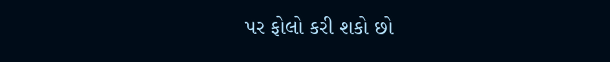પર ફોલો કરી શકો છો